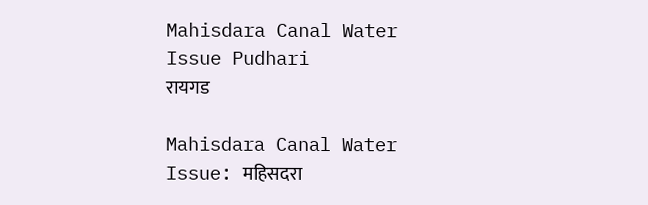Mahisdara Canal Water Issue Pudhari
रायगड

Mahisdara Canal Water Issue: महिसदरा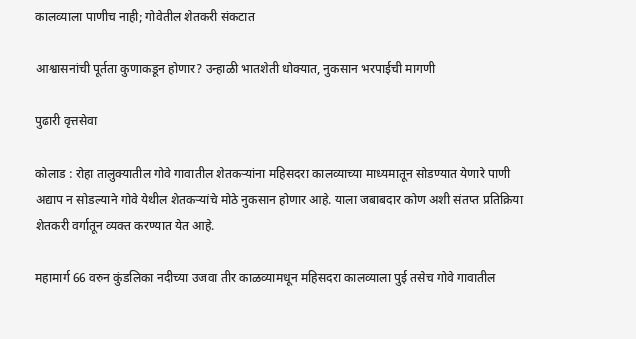कालव्याला पाणीच नाही; गोवेतील शेतकरी संकटात

आश्वासनांची पूर्तता कुणाकडून होणार? उन्हाळी भातशेती धोक्यात, नुकसान भरपाईची मागणी

पुढारी वृत्तसेवा

कोलाड : रोहा तालुक्यातील गोवे गावातील शेतकऱ्यांना महिसदरा कालव्याच्या माध्यमातून सोडण्यात येणारे पाणी अद्याप न सोडल्याने गोवे येथील शेतकऱ्यांचे मोठे नुकसान होणार आहे. याला जबाबदार कोण अशी संतप्त प्रतिक्रिया शेतकरी वर्गातून व्यक्त करण्यात येत आहे.

महामार्ग 66 वरुन कुंडलिका नदीच्या उजवा तीर काळव्यामधून महिसदरा कालव्याला पुई तसेच गोवे गावातील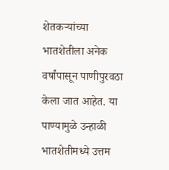शेतकऱ्यांच्या भातशेतीला अनेक वर्षांपासून पाणीपुरवठा केला जात आहेत. या पाण्यामुळे उन्हाळी भातशेतीमध्ये उत्तम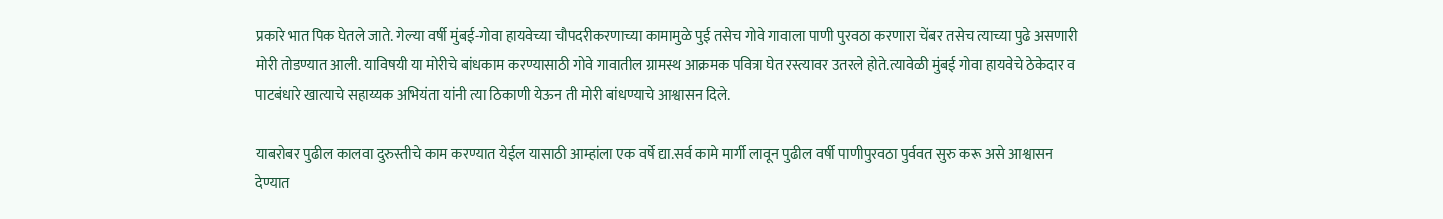प्रकारे भात पिक घेतले जाते. गेल्या वर्षी मुंबई-गोवा हायवेच्या चौपदरीकरणाच्या कामामुळे पुई तसेच गोवे गावाला पाणी पुरवठा करणारा चेंबर तसेच त्याच्या पुढे असणारी मोरी तोडण्यात आली. याविषयी या मोरीचे बांधकाम करण्यासाठी गोवे गावातील ग्रामस्थ आक्रमक पवित्रा घेत रस्त्यावर उतरले होते.त्यावेळी मुंबई गोवा हायवेचे ठेकेदार व पाटबंधारे खात्याचे सहाय्यक अभियंता यांनी त्या ठिकाणी येऊन ती मोरी बांधण्याचे आश्वासन दिले.

याबरोबर पुढील कालवा दुरुस्तीचे काम करण्यात येईल यासाठी आम्हांला एक वर्षे द्या.सर्व कामे मार्गी लावून पुढील वर्षी पाणीपुरवठा पुर्ववत सुरु करू असे आश्वासन देण्यात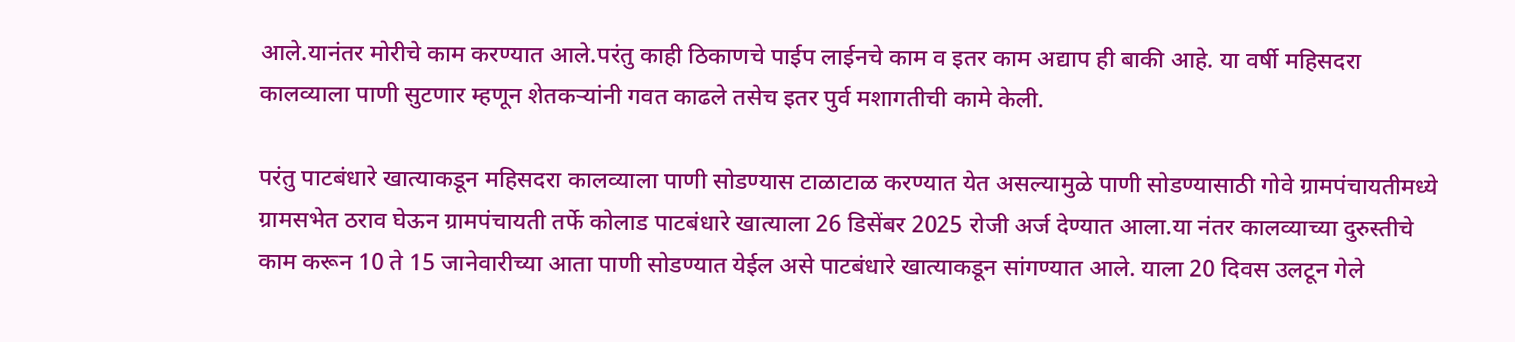आले.यानंतर मोरीचे काम करण्यात आले.परंतु काही ठिकाणचे पाईप लाईनचे काम व इतर काम अद्याप ही बाकी आहे. या वर्षी महिसदरा कालव्याला पाणी सुटणार म्हणून शेतकऱ्यांनी गवत काढले तसेच इतर पुर्व मशागतीची कामे केली.

परंतु पाटबंधारे खात्याकडून महिसदरा कालव्याला पाणी सोडण्यास टाळाटाळ करण्यात येत असल्यामुळे पाणी सोडण्यासाठी गोवे ग्रामपंचायतीमध्ये ग्रामसभेत ठराव घेऊन ग्रामपंचायती तर्फे कोलाड पाटबंधारे खात्याला 26 डिसेंबर 2025 रोजी अर्ज देण्यात आला.या नंतर कालव्याच्या दुरुस्तीचे काम करून 10 ते 15 जानेवारीच्या आता पाणी सोडण्यात येईल असे पाटबंधारे खात्याकडून सांगण्यात आले. याला 20 दिवस उलटून गेले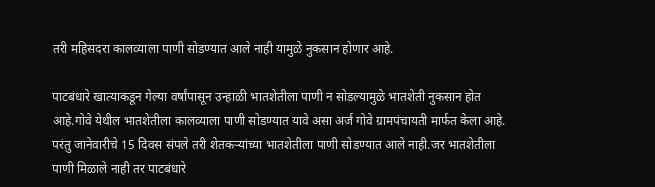तरी महिसदरा कालव्याला पाणी सोडण्यात आले नाही यामुळे नुकसान होणार आहे.

पाटबंधारे खात्याकडून गेल्या वर्षांपासून उन्हाळी भातशेतीला पाणी न सोडल्यामुळे भातशेती नुकसान होत आहे.गोवे येथील भातशेतीला कालव्याला पाणी सोडण्यात यावे असा अर्ज गोवे ग्रामपंचायती मार्फत केला आहे. परंतु जानेवारीचे 15 दिवस संपले तरी शेतकऱ्यांच्या भातशेतीला पाणी सोडण्यात आले नाही.जर भातशेतीला पाणी मिळाले नाही तर पाटबंधारे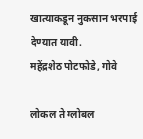खात्याकडून नुकसान भरपाई देण्यात यावी.
महेंद्रशेठ पोटफोडे, गोवे

लोकल ते ग्लोबल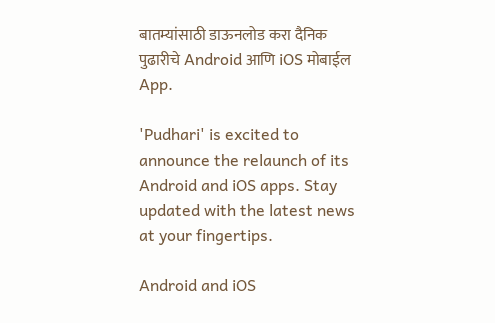बातम्यांसाठी डाऊनलोड करा दैनिक पुढारीचे Android आणि iOS मोबाईल App.

'Pudhari' is excited to announce the relaunch of its Android and iOS apps. Stay updated with the latest news at your fingertips.

Android and iOS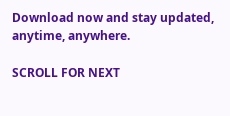Download now and stay updated, anytime, anywhere.

SCROLL FOR NEXT